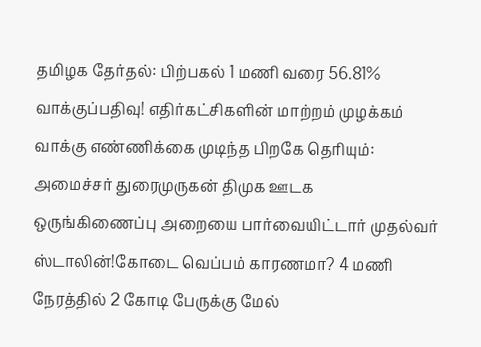தமிழக தேர்தல்: பிற்பகல் 1 மணி வரை 56.81% வாக்குப்பதிவு! எதிர்கட்சிகளின் மாற்றம் முழக்கம் வாக்கு எண்ணிக்கை முடிந்த பிறகே தெரியும்: அமைச்சர் துரைமுருகன் திமுக ஊடக ஒருங்கிணைப்பு அறையை பார்வையிட்டார் முதல்வர் ஸ்டாலின்!கோடை வெப்பம் காரணமா? 4 மணி நேரத்தில் 2 கோடி பேருக்கு மேல்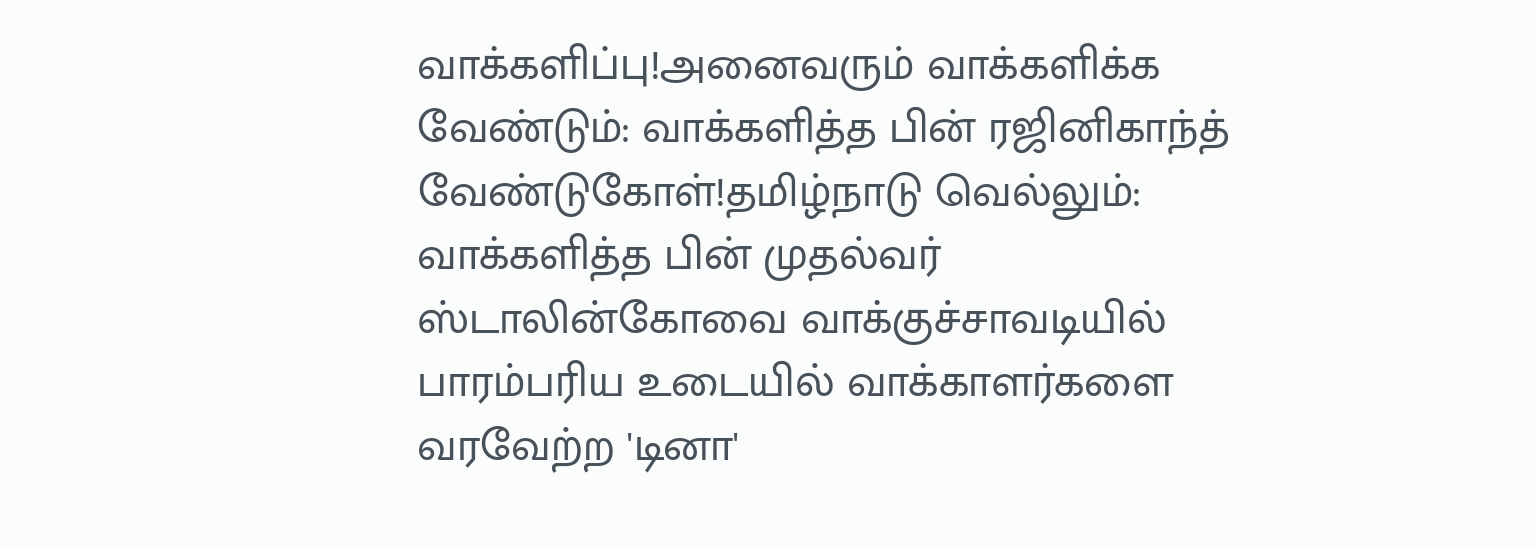வாக்களிப்பு!அனைவரும் வாக்களிக்க வேண்டும்: வாக்களித்த பின் ரஜினிகாந்த் வேண்டுகோள்!தமிழ்நாடு வெல்லும்: வாக்களித்த பின் முதல்வர் ஸ்டாலின்கோவை வாக்குச்சாவடியில் பாரம்பரிய உடையில் வாக்காளர்களை வரவேற்ற 'டினா'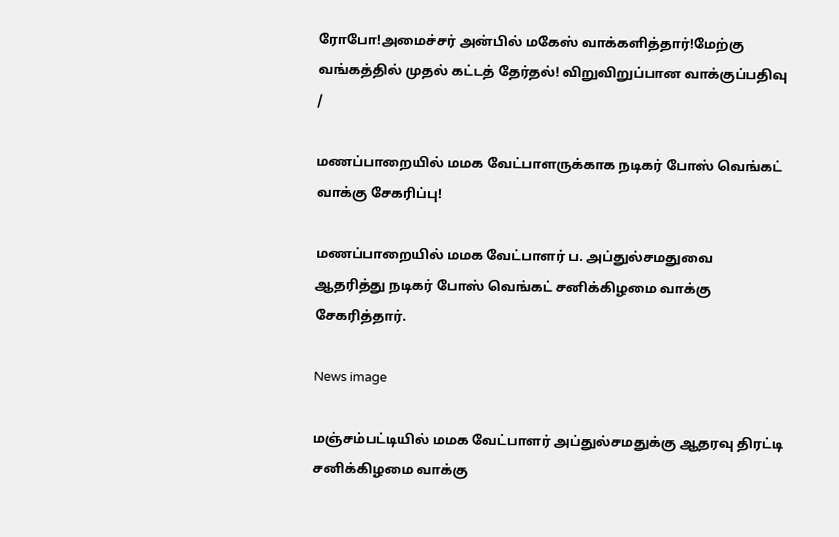ரோபோ!அமைச்சர் அன்பில் மகேஸ் வாக்களித்தார்!மேற்கு வங்கத்தில் முதல் கட்டத் தேர்தல்! விறுவிறுப்பான வாக்குப்பதிவு
/

மணப்பாறையில் மமக வேட்பாளருக்காக நடிகர் போஸ் வெங்கட் வாக்கு சேகரிப்பு!

மணப்பாறையில் மமக வேட்பாளர் ப. அப்துல்சமதுவை ஆதரித்து நடிகர் போஸ் வெங்கட் சனிக்கிழமை வாக்கு சேகரித்தார்.

News image

மஞ்சம்பட்டியில் மமக வேட்பாளர் அப்துல்சமதுக்கு ஆதரவு திரட்டி சனிக்கிழமை வாக்கு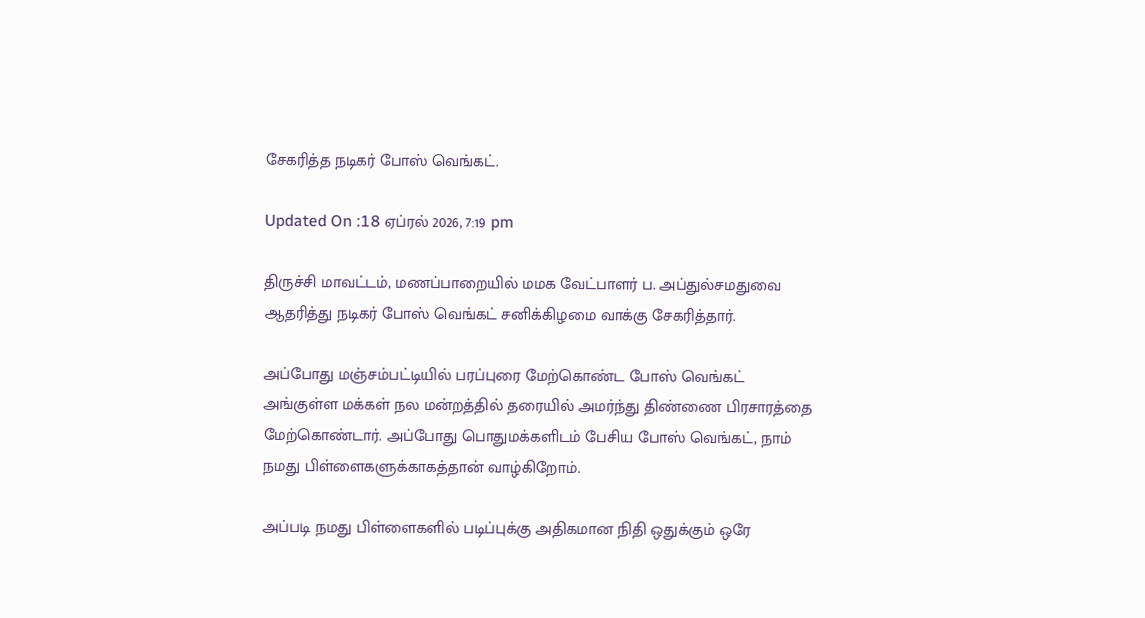சேகரித்த நடிகர் போஸ் வெங்கட்.

Updated On :18 ஏப்ரல் 2026, 7:19 pm

திருச்சி மாவட்டம், மணப்பாறையில் மமக வேட்பாளர் ப. அப்துல்சமதுவை ஆதரித்து நடிகர் போஸ் வெங்கட் சனிக்கிழமை வாக்கு சேகரித்தார்.

அப்போது மஞ்சம்பட்டியில் பரப்புரை மேற்கொண்ட போஸ் வெங்கட் அங்குள்ள மக்கள் நல மன்றத்தில் தரையில் அமர்ந்து திண்ணை பிரசாரத்தை மேற்கொண்டார். அப்போது பொதுமக்களிடம் பேசிய போஸ் வெங்கட், நாம் நமது பிள்ளைகளுக்காகத்தான் வாழ்கிறோம்.

அப்படி நமது பிள்ளைகளில் படிப்புக்கு அதிகமான நிதி ஒதுக்கும் ஒரே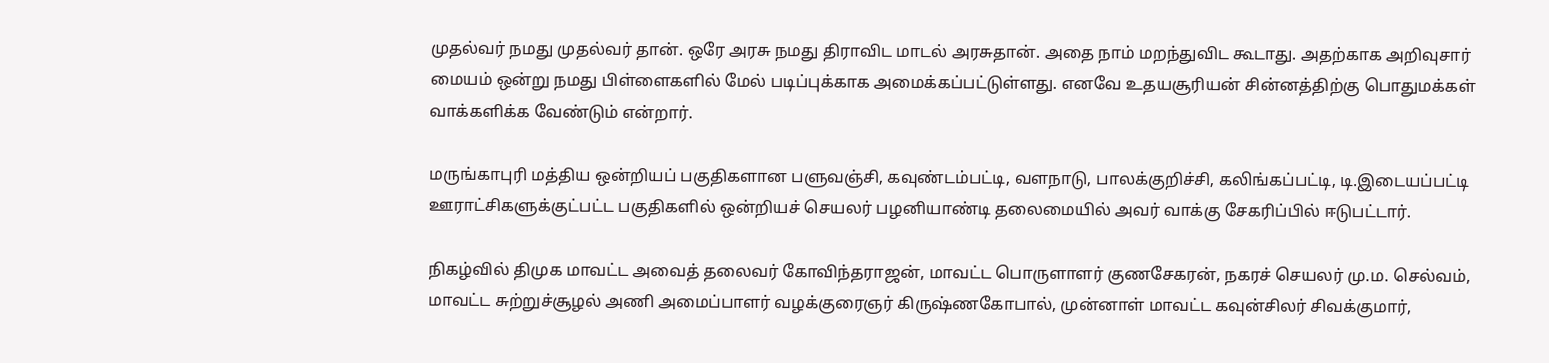முதல்வர் நமது முதல்வர் தான். ஒரே அரசு நமது திராவிட மாடல் அரசுதான். அதை நாம் மறந்துவிட கூடாது. அதற்காக அறிவுசார் மையம் ஒன்று நமது பிள்ளைகளில் மேல் படிப்புக்காக அமைக்கப்பட்டுள்ளது. எனவே உதயசூரியன் சின்னத்திற்கு பொதுமக்கள் வாக்களிக்க வேண்டும் என்றார்.

மருங்காபுரி மத்திய ஒன்றியப் பகுதிகளான பளுவஞ்சி, கவுண்டம்பட்டி, வளநாடு, பாலக்குறிச்சி, கலிங்கப்பட்டி, டி.இடையப்பட்டி ஊராட்சிகளுக்குட்பட்ட பகுதிகளில் ஒன்றியச் செயலர் பழனியாண்டி தலைமையில் அவர் வாக்கு சேகரிப்பில் ஈடுபட்டார்.

நிகழ்வில் திமுக மாவட்ட அவைத் தலைவர் கோவிந்தராஜன், மாவட்ட பொருளாளர் குணசேகரன், நகரச் செயலர் மு.ம. செல்வம், மாவட்ட சுற்றுச்சூழல் அணி அமைப்பாளர் வழக்குரைஞர் கிருஷ்ணகோபால், முன்னாள் மாவட்ட கவுன்சிலர் சிவக்குமார்,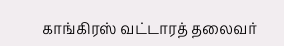காங்கிரஸ் வட்டாரத் தலைவர்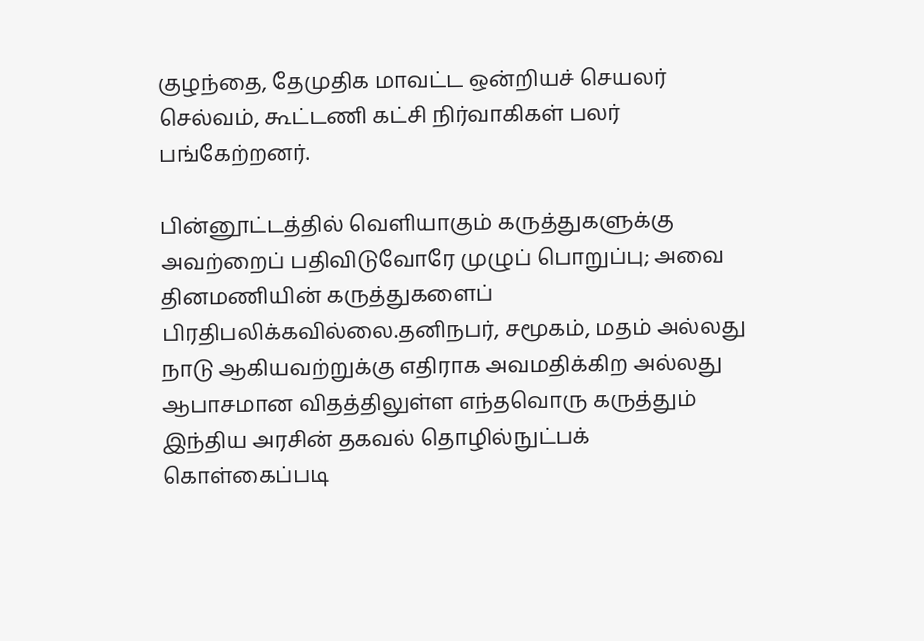குழந்தை, தேமுதிக மாவட்ட ஒன்றியச் செயலர் செல்வம், கூட்டணி கட்சி நிர்வாகிகள் பலர் பங்கேற்றனர்.

பின்னூட்டத்தில் வெளியாகும் கருத்துகளுக்கு அவற்றைப் பதிவிடுவோரே முழுப் பொறுப்பு; அவை தினமணியின் கருத்துகளைப் பிரதிபலிக்கவில்லை.தனிநபர், சமூகம், மதம் அல்லது நாடு ஆகியவற்றுக்கு எதிராக அவமதிக்கிற அல்லது ஆபாசமான விதத்திலுள்ள எந்தவொரு கருத்தும் இந்திய அரசின் தகவல் தொழில்நுட்பக் கொள்கைப்படி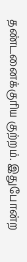தண்டனைக்குரிய குற்றம். இதுபோன்ற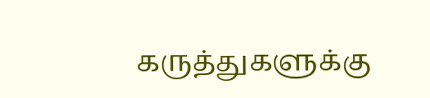கருத்துகளுக்கு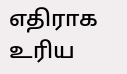எதிராக உரிய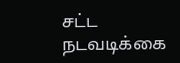சட்ட நடவடிக்கை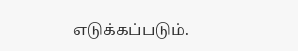எடுக்கப்படும்.